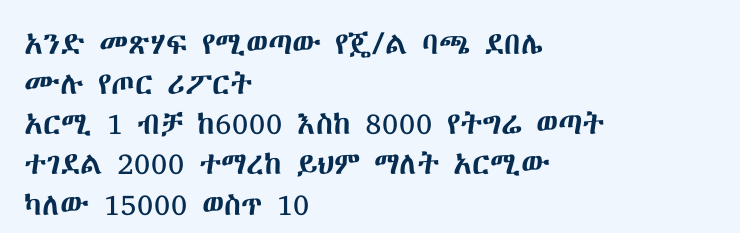አንድ መጽሃፍ የሚወጣው የጄ/ል ባጫ ደበሌ ሙሉ የጦር ሪፖርት
አርሚ 1 ብቻ ከ6000 እስከ 8000 የትግሬ ወጣት ተገደል 2000 ተማረከ ይህም ማለት አርሚው ካለው 15000 ወስጥ 10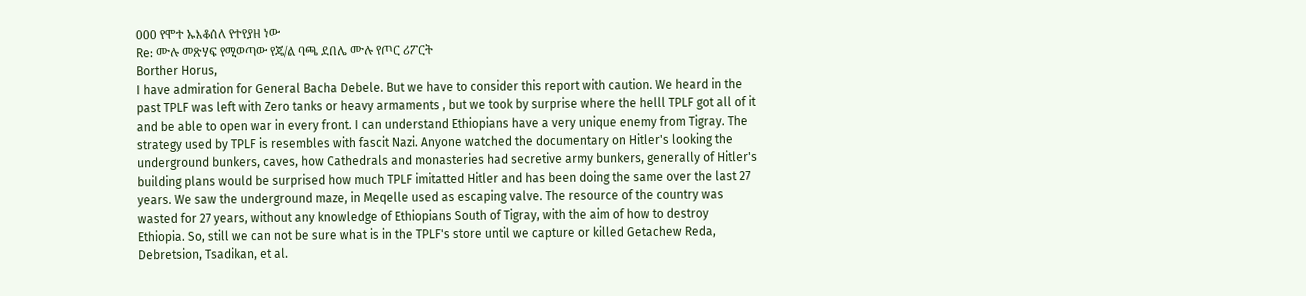000 የሞተ ኡእቆሰለ የተየያዘ ነው
Re: ሙሉ መጽሃፍ የሚወጣው የጄ/ል ባጫ ደበሌ ሙሉ የጦር ሪፖርት
Borther Horus,
I have admiration for General Bacha Debele. But we have to consider this report with caution. We heard in the past TPLF was left with Zero tanks or heavy armaments , but we took by surprise where the helll TPLF got all of it and be able to open war in every front. I can understand Ethiopians have a very unique enemy from Tigray. The strategy used by TPLF is resembles with fascit Nazi. Anyone watched the documentary on Hitler's looking the underground bunkers, caves, how Cathedrals and monasteries had secretive army bunkers, generally of Hitler's building plans would be surprised how much TPLF imitatted Hitler and has been doing the same over the last 27 years. We saw the underground maze, in Meqelle used as escaping valve. The resource of the country was wasted for 27 years, without any knowledge of Ethiopians South of Tigray, with the aim of how to destroy Ethiopia. So, still we can not be sure what is in the TPLF's store until we capture or killed Getachew Reda, Debretsion, Tsadikan, et al.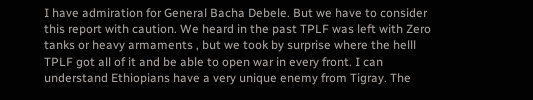I have admiration for General Bacha Debele. But we have to consider this report with caution. We heard in the past TPLF was left with Zero tanks or heavy armaments , but we took by surprise where the helll TPLF got all of it and be able to open war in every front. I can understand Ethiopians have a very unique enemy from Tigray. The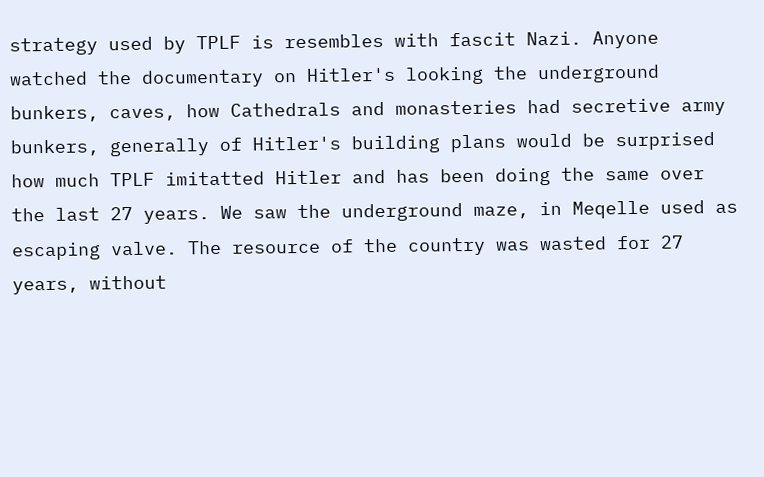strategy used by TPLF is resembles with fascit Nazi. Anyone watched the documentary on Hitler's looking the underground bunkers, caves, how Cathedrals and monasteries had secretive army bunkers, generally of Hitler's building plans would be surprised how much TPLF imitatted Hitler and has been doing the same over the last 27 years. We saw the underground maze, in Meqelle used as escaping valve. The resource of the country was wasted for 27 years, without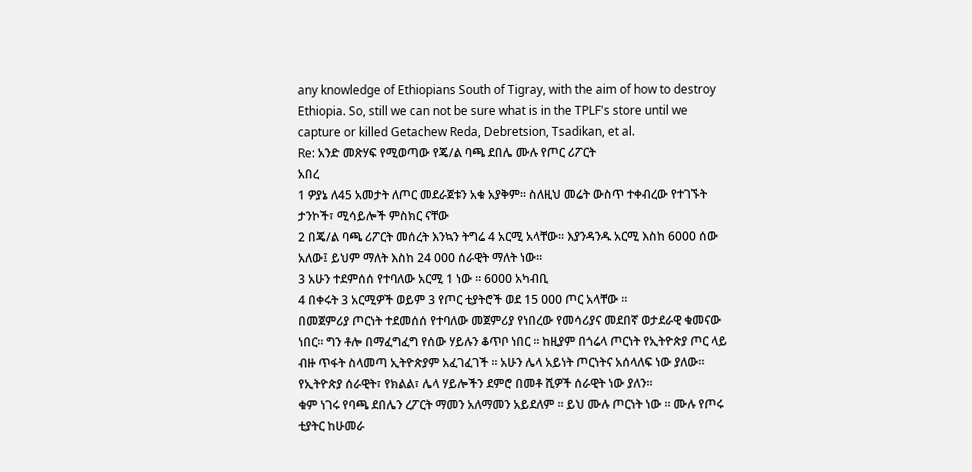any knowledge of Ethiopians South of Tigray, with the aim of how to destroy Ethiopia. So, still we can not be sure what is in the TPLF's store until we capture or killed Getachew Reda, Debretsion, Tsadikan, et al.
Re: አንድ መጽሃፍ የሚወጣው የጄ/ል ባጫ ደበሌ ሙሉ የጦር ሪፖርት
አበረ
1 ዎያኔ ለ45 አመታት ለጦር መደራጀቱን አቁ አያቅም። ስለዚህ መሬት ውስጥ ተቀብረው የተገኙት ታንኮች፣ ሚሳይሎች ምስክር ናቸው
2 በጄ/ል ባጫ ሪፖርት መሰረት እንኳን ትግሬ 4 አርሚ አላቸው። እያንዳንዱ አርሚ እስከ 6000 ሰው አለው፤ ይህም ማለት እስከ 24 000 ሰራዊት ማለት ነው።
3 አሁን ተደምሰሰ የተባለው አርሚ 1 ነው ። 6000 አካብቢ
4 በቀሩት 3 አርሚዎች ወይም 3 የጦር ቲያትሮች ወደ 15 000 ጦር አላቸው ።
በመጀምሪያ ጦርነት ተደመሰሰ የተባለው መጀምሪያ የነበረው የመሳሪያና መደበኛ ወታደራዊ ቁመናው ነበር። ግን ቶሎ በማፈግፈግ የሰው ሃይሉን ቆጥቦ ነበር ። ከዚያም በጎሬላ ጦርነት የኢትዮጵያ ጦር ላይ ብዙ ጥፋት ስላመጣ ኢትዮጵያም አፈገፈገች ። አሁን ሌላ አይነት ጦርነትና አሰላለፍ ነው ያለው። የኢትዮጵያ ሰራዊት፣ የክልል፣ ሌላ ሃይሎችን ደምሮ በመቶ ሺዎች ሰራዊት ነው ያለን።
ቁም ነገሩ የባጫ ደበሌን ረፖርት ማመን አለማመን አይደለም ። ይህ ሙሉ ጦርነት ነው ። ሙሉ የጦሩ ቲያትር ከሁመራ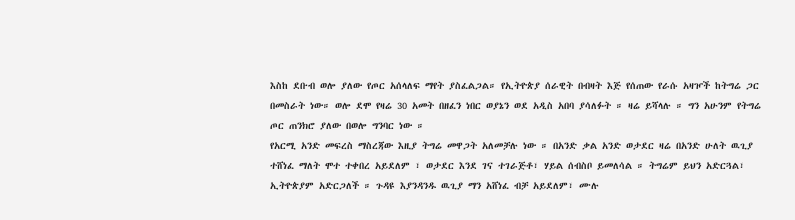እስከ ደቡብ ወሎ ያለው የጦር አሰላለፍ ማየት ያስፈልጋል። የኢትዮጵያ ሰራዊት በብዛት እጅ የሰጠው የራሱ አዛዦች ከትግሬ ጋር በመስራት ነው። ወሎ ደሞ የዛሬ 30 አመት በዘፈን ነበር ወያኔን ወደ አዲስ አበባ ያሳለፉት ። ዛሬ ይሻላሉ ። ግን አሁንም የትግሬ ጦር ጠንክሮ ያለው በወሎ ግንባር ነው ።
የአርሚ አንድ መፍረስ ማስረጃው እዚያ ትግሬ መዋጋት አለመቻሉ ነው ። በአንድ ቃል አንድ ወታደር ዛሬ በአንድ ሁለት ዉጊያ ተሸነፈ ማለት ሞተ ተቀበረ አይደለም ፣ ወታደር እንደ ገና ተገራጅቶ፣ ሃይል ሰብስቦ ይመለሳል ። ትግሬም ይህን አድርጓል፣ ኢትዮጵያም አድርጋለች ። ጉዳዩ እያንዳንዱ ዉጊያ ማን አሸነፈ ብቻ አይደለም፣ ሙሉ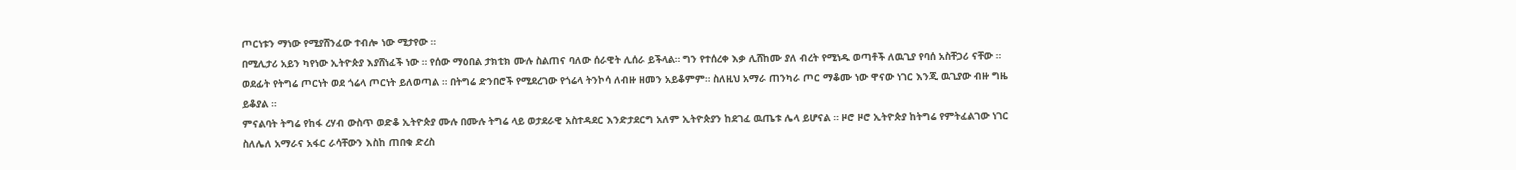ጦርነቱን ማነው የሚያሸንፈው ተብሎ ነው ሚታየው ።
በሚሊታሪ አይን ካየነው ኢትዮጵያ እያሸነፈች ነው ። የሰው ማዕበል ታክቲክ ሙሉ ስልጠና ባለው ሰራዊት ሊሰራ ይችላል። ግን የተሰረቀ እቃ ሊሸከሙ ያለ ብረት የሚነዱ ወጣቶች ለዉጊያ የባሰ አስቸጋሪ ናቸው ። ወደፊት የትግሬ ጦርነት ወደ ጎሬላ ጦርነት ይለወጣል ። በትግሬ ድንበሮች የሚደረገው የጎሬላ ትንኮሳ ለብዙ ዘመን አይቆምም። ስለዚህ አማራ ጠንካራ ጦር ማቆሙ ነው ዋናው ነገር እንጂ ዉጊያው ብዙ ግዜ ይቆያል ።
ምናልባት ትግሬ የከፋ ረሃብ ውስጥ ወድቆ ኢትዮጵያ ሙሉ በሙሉ ትግሬ ላይ ወታደራዊ አስተዳደር እንድታደርግ አለም ኢትዮጵያን ከደገፈ ዉጤቱ ሌላ ይሆናል ። ዞሮ ዞሮ ኢትዮጵያ ከትግሬ የምትፈልገው ነገር ስለሌለ አማራና አፋር ራሳቸውን እስከ ጠበቁ ድረስ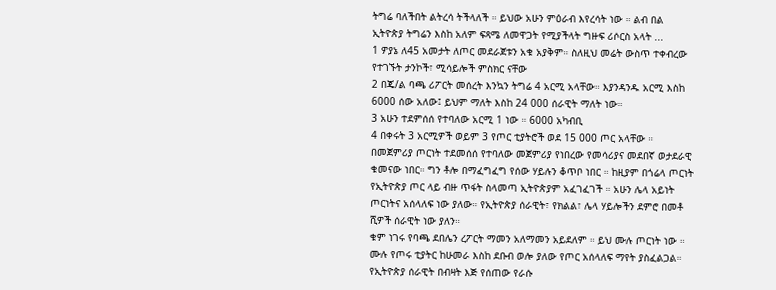ትግሬ ባለችበት ልትረሳ ትችላለች ። ይህው አሁን ምዕራብ እየረሳት ነው ። ልብ በል ኢትዮጵያ ትግሬን እስከ አለም ፍጻሜ ለመዋጋት የሚያችላት ግዙፍ ሪሶርስ አላት ...
1 ዎያኔ ለ45 አመታት ለጦር መደራጀቱን አቁ አያቅም። ስለዚህ መሬት ውስጥ ተቀብረው የተገኙት ታንኮች፣ ሚሳይሎች ምስክር ናቸው
2 በጄ/ል ባጫ ሪፖርት መሰረት እንኳን ትግሬ 4 አርሚ አላቸው። እያንዳንዱ አርሚ እስከ 6000 ሰው አለው፤ ይህም ማለት እስከ 24 000 ሰራዊት ማለት ነው።
3 አሁን ተደምሰሰ የተባለው አርሚ 1 ነው ። 6000 አካብቢ
4 በቀሩት 3 አርሚዎች ወይም 3 የጦር ቲያትሮች ወደ 15 000 ጦር አላቸው ።
በመጀምሪያ ጦርነት ተደመሰሰ የተባለው መጀምሪያ የነበረው የመሳሪያና መደበኛ ወታደራዊ ቁመናው ነበር። ግን ቶሎ በማፈግፈግ የሰው ሃይሉን ቆጥቦ ነበር ። ከዚያም በጎሬላ ጦርነት የኢትዮጵያ ጦር ላይ ብዙ ጥፋት ስላመጣ ኢትዮጵያም አፈገፈገች ። አሁን ሌላ አይነት ጦርነትና አሰላለፍ ነው ያለው። የኢትዮጵያ ሰራዊት፣ የክልል፣ ሌላ ሃይሎችን ደምሮ በመቶ ሺዎች ሰራዊት ነው ያለን።
ቁም ነገሩ የባጫ ደበሌን ረፖርት ማመን አለማመን አይደለም ። ይህ ሙሉ ጦርነት ነው ። ሙሉ የጦሩ ቲያትር ከሁመራ እስከ ደቡብ ወሎ ያለው የጦር አሰላለፍ ማየት ያስፈልጋል። የኢትዮጵያ ሰራዊት በብዛት እጅ የሰጠው የራሱ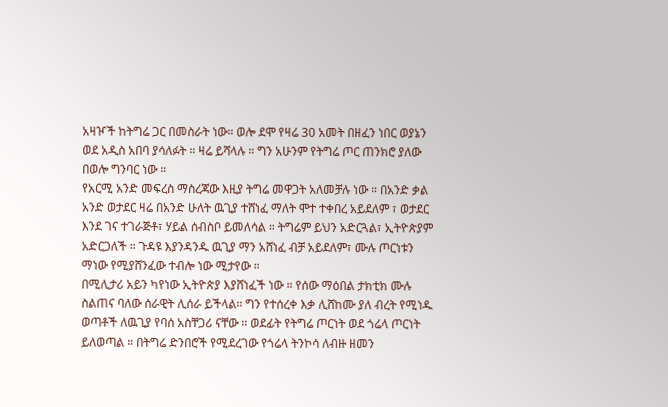አዛዦች ከትግሬ ጋር በመስራት ነው። ወሎ ደሞ የዛሬ 30 አመት በዘፈን ነበር ወያኔን ወደ አዲስ አበባ ያሳለፉት ። ዛሬ ይሻላሉ ። ግን አሁንም የትግሬ ጦር ጠንክሮ ያለው በወሎ ግንባር ነው ።
የአርሚ አንድ መፍረስ ማስረጃው እዚያ ትግሬ መዋጋት አለመቻሉ ነው ። በአንድ ቃል አንድ ወታደር ዛሬ በአንድ ሁለት ዉጊያ ተሸነፈ ማለት ሞተ ተቀበረ አይደለም ፣ ወታደር እንደ ገና ተገራጅቶ፣ ሃይል ሰብስቦ ይመለሳል ። ትግሬም ይህን አድርጓል፣ ኢትዮጵያም አድርጋለች ። ጉዳዩ እያንዳንዱ ዉጊያ ማን አሸነፈ ብቻ አይደለም፣ ሙሉ ጦርነቱን ማነው የሚያሸንፈው ተብሎ ነው ሚታየው ።
በሚሊታሪ አይን ካየነው ኢትዮጵያ እያሸነፈች ነው ። የሰው ማዕበል ታክቲክ ሙሉ ስልጠና ባለው ሰራዊት ሊሰራ ይችላል። ግን የተሰረቀ እቃ ሊሸከሙ ያለ ብረት የሚነዱ ወጣቶች ለዉጊያ የባሰ አስቸጋሪ ናቸው ። ወደፊት የትግሬ ጦርነት ወደ ጎሬላ ጦርነት ይለወጣል ። በትግሬ ድንበሮች የሚደረገው የጎሬላ ትንኮሳ ለብዙ ዘመን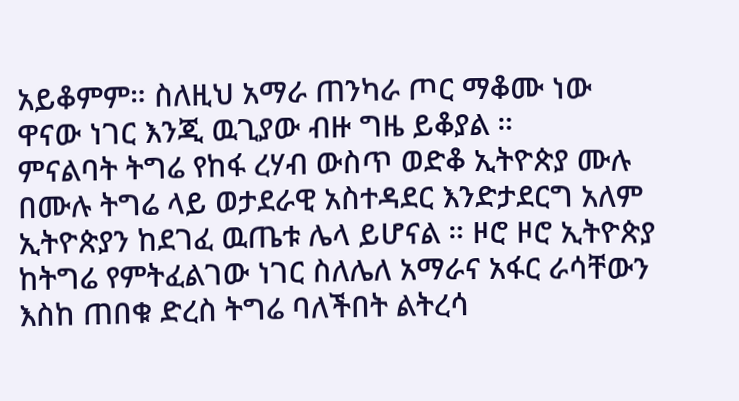አይቆምም። ስለዚህ አማራ ጠንካራ ጦር ማቆሙ ነው ዋናው ነገር እንጂ ዉጊያው ብዙ ግዜ ይቆያል ።
ምናልባት ትግሬ የከፋ ረሃብ ውስጥ ወድቆ ኢትዮጵያ ሙሉ በሙሉ ትግሬ ላይ ወታደራዊ አስተዳደር እንድታደርግ አለም ኢትዮጵያን ከደገፈ ዉጤቱ ሌላ ይሆናል ። ዞሮ ዞሮ ኢትዮጵያ ከትግሬ የምትፈልገው ነገር ስለሌለ አማራና አፋር ራሳቸውን እስከ ጠበቁ ድረስ ትግሬ ባለችበት ልትረሳ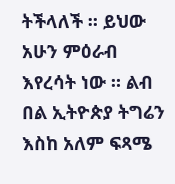ትችላለች ። ይህው አሁን ምዕራብ እየረሳት ነው ። ልብ በል ኢትዮጵያ ትግሬን እስከ አለም ፍጻሜ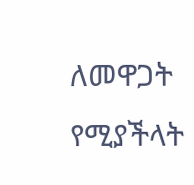ለመዋጋት የሚያችላት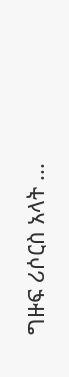ግዙፍ ሪሶርስ አላት ...